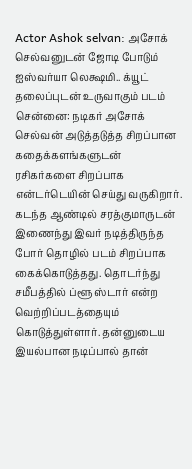Actor Ashok selvan: அசோக் செல்வனுடன் ஜோடி போடும் ஐஸ்வர்யா லெக்ஷமி.. க்யூட் தலைப்புடன் உருவாகும் படம்
சென்னை: நடிகர் அசோக் செல்வன் அடுத்தடுத்த சிறப்பான கதைக்களங்களுடன் ரசிகர்களை சிறப்பாக என்டர்டெயின் செய்து வருகிறார். கடந்த ஆண்டில் சரத்குமாருடன் இணைந்து இவர் நடித்திருந்த போர் தொழில் படம் சிறப்பாக கைக்கொடுத்தது. தொடர்ந்து சமீபத்தில் ப்ளூ ஸ்டார் என்ற வெற்றிப்படத்தையும் கொடுத்துள்ளார். தன்னுடைய இயல்பான நடிப்பால் தான்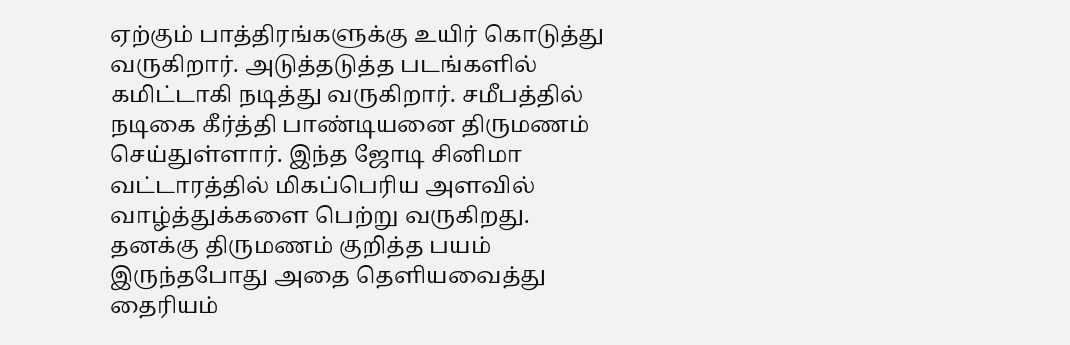ஏற்கும் பாத்திரங்களுக்கு உயிர் கொடுத்து வருகிறார். அடுத்தடுத்த படங்களில் கமிட்டாகி நடித்து வருகிறார். சமீபத்தில் நடிகை கீர்த்தி பாண்டியனை திருமணம் செய்துள்ளார். இந்த ஜோடி சினிமா வட்டாரத்தில் மிகப்பெரிய அளவில் வாழ்த்துக்களை பெற்று வருகிறது.
தனக்கு திருமணம் குறித்த பயம் இருந்தபோது அதை தெளியவைத்து தைரியம்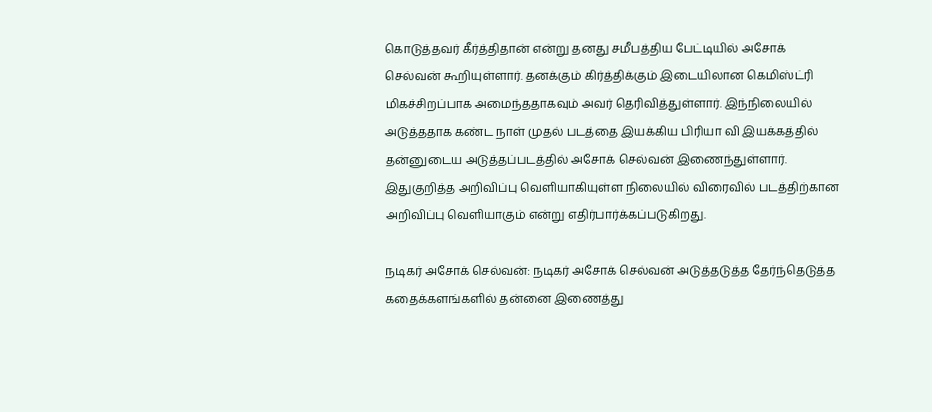கொடுத்தவர் கீர்த்திதான் என்று தனது சமீபத்திய பேட்டியில் அசோக் செல்வன் கூறியுள்ளார். தனக்கும் கிர்த்திக்கும் இடையிலான கெமிஸ்ட்ரி மிகச்சிறப்பாக அமைந்ததாகவும் அவர் தெரிவித்துள்ளார். இந்நிலையில் அடுத்ததாக கண்ட நாள் முதல் படத்தை இயக்கிய பிரியா வி இயக்கத்தில் தன்னுடைய அடுத்தப்படத்தில் அசோக் செல்வன் இணைந்துள்ளார். இதுகுறித்த அறிவிப்பு வெளியாகியுள்ள நிலையில் விரைவில் படத்திற்கான அறிவிப்பு வெளியாகும் என்று எதிர்பார்க்கப்படுகிறது.

நடிகர் அசோக் செல்வன்: நடிகர் அசோக் செல்வன் அடுத்தடுத்த தேர்ந்தெடுத்த கதைக்களங்களில் தன்னை இணைத்து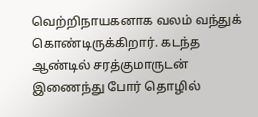வெற்றிநாயகனாக வலம் வந்துக் கொண்டிருக்கிறார். கடந்த ஆண்டில் சரத்குமாருடன் இணைந்து போர் தொழில்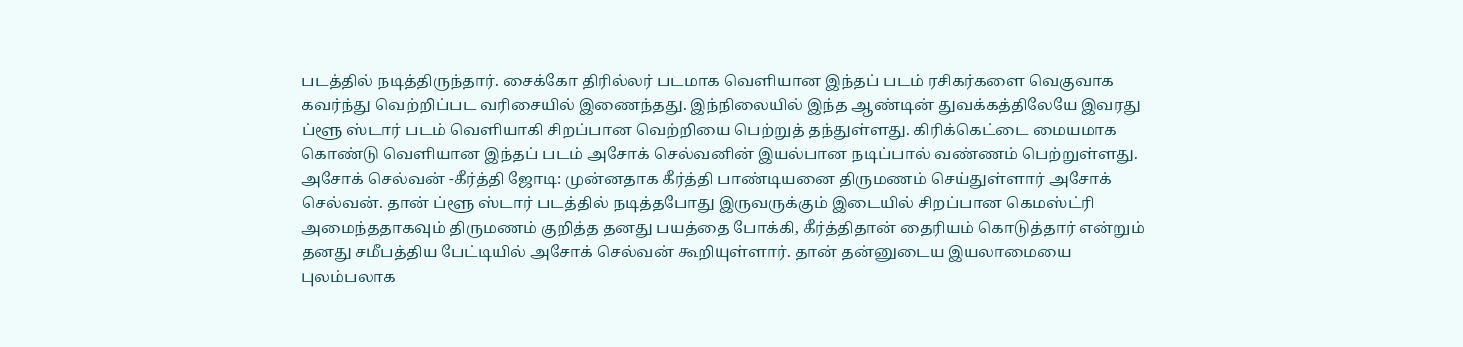படத்தில் நடித்திருந்தார். சைக்கோ திரில்லர் படமாக வெளியான இந்தப் படம் ரசிகர்களை வெகுவாக கவர்ந்து வெற்றிப்பட வரிசையில் இணைந்தது. இந்நிலையில் இந்த ஆண்டின் துவக்கத்திலேயே இவரது ப்ளூ ஸ்டார் படம் வெளியாகி சிறப்பான வெற்றியை பெற்றுத் தந்துள்ளது. கிரிக்கெட்டை மையமாக கொண்டு வெளியான இந்தப் படம் அசோக் செல்வனின் இயல்பான நடிப்பால் வண்ணம் பெற்றுள்ளது.
அசோக் செல்வன் -கீர்த்தி ஜோடி: முன்னதாக கீர்த்தி பாண்டியனை திருமணம் செய்துள்ளார் அசோக் செல்வன். தான் ப்ளூ ஸ்டார் படத்தில் நடித்தபோது இருவருக்கும் இடையில் சிறப்பான கெமஸ்ட்ரி அமைந்ததாகவும் திருமணம் குறித்த தனது பயத்தை போக்கி, கீர்த்திதான் தைரியம் கொடுத்தார் என்றும் தனது சமீபத்திய பேட்டியில் அசோக் செல்வன் கூறியுள்ளார். தான் தன்னுடைய இயலாமையை புலம்பலாக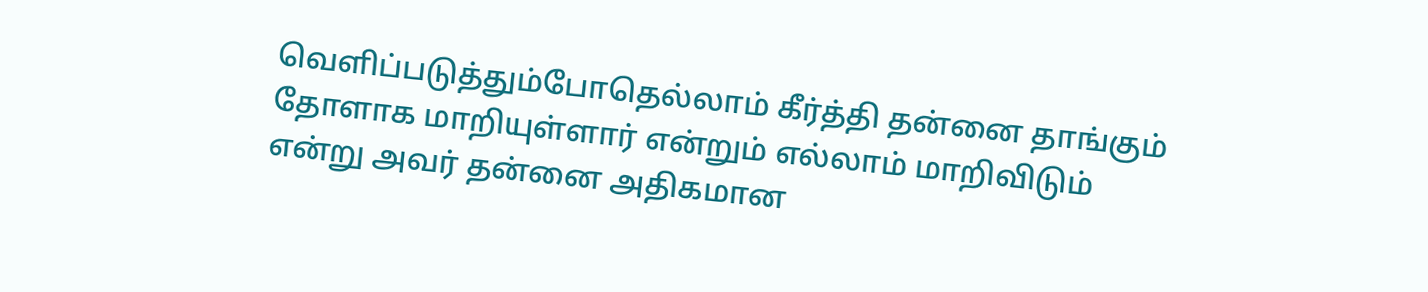வெளிப்படுத்தும்போதெல்லாம் கீர்த்தி தன்னை தாங்கும் தோளாக மாறியுள்ளார் என்றும் எல்லாம் மாறிவிடும் என்று அவர் தன்னை அதிகமான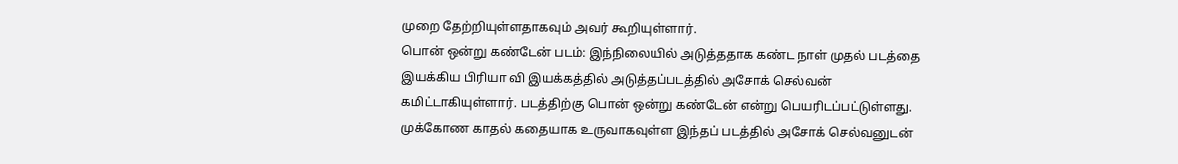முறை தேற்றியுள்ளதாகவும் அவர் கூறியுள்ளார்.
பொன் ஒன்று கண்டேன் படம்: இந்நிலையில் அடுத்ததாக கண்ட நாள் முதல் படத்தை இயக்கிய பிரியா வி இயக்கத்தில் அடுத்தப்படத்தில் அசோக் செல்வன் கமிட்டாகியுள்ளார். படத்திற்கு பொன் ஒன்று கண்டேன் என்று பெயரிடப்பட்டுள்ளது. முக்கோண காதல் கதையாக உருவாகவுள்ள இந்தப் படத்தில் அசோக் செல்வனுடன்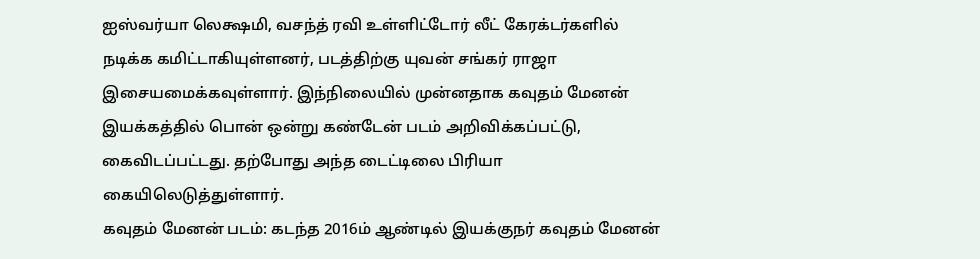ஐஸ்வர்யா லெக்ஷமி, வசந்த் ரவி உள்ளிட்டோர் லீட் கேரக்டர்களில் நடிக்க கமிட்டாகியுள்ளனர், படத்திற்கு யுவன் சங்கர் ராஜா இசையமைக்கவுள்ளார். இந்நிலையில் முன்னதாக கவுதம் மேனன் இயக்கத்தில் பொன் ஒன்று கண்டேன் படம் அறிவிக்கப்பட்டு, கைவிடப்பட்டது. தற்போது அந்த டைட்டிலை பிரியா கையிலெடுத்துள்ளார்.
கவுதம் மேனன் படம்: கடந்த 2016ம் ஆண்டில் இயக்குநர் கவுதம் மேனன்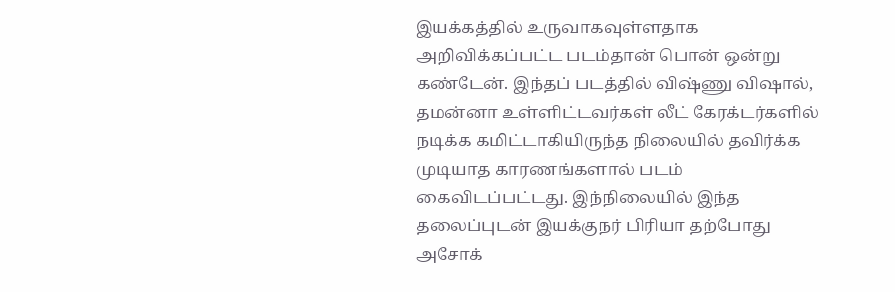இயக்கத்தில் உருவாகவுள்ளதாக அறிவிக்கப்பட்ட படம்தான் பொன் ஒன்று கண்டேன். இந்தப் படத்தில் விஷ்ணு விஷால், தமன்னா உள்ளிட்டவர்கள் லீட் கேரக்டர்களில் நடிக்க கமிட்டாகியிருந்த நிலையில் தவிர்க்க முடியாத காரணங்களால் படம் கைவிடப்பட்டது. இந்நிலையில் இந்த தலைப்புடன் இயக்குநர் பிரியா தற்போது அசோக்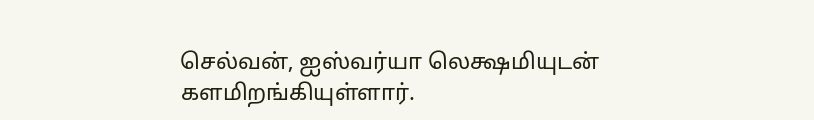செல்வன், ஐஸ்வர்யா லெக்ஷமியுடன் களமிறங்கியுள்ளார்.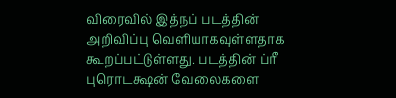விரைவில் இத்நப் படத்தின் அறிவிப்பு வெளியாகவுள்ளதாக கூறப்பட்டுள்ளது. படத்தின் ப்ரீ புரொடக்ஷன் வேலைகளை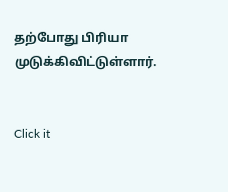தற்போது பிரியா முடுக்கிவிட்டுள்ளார்.


Click it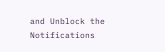and Unblock the Notifications